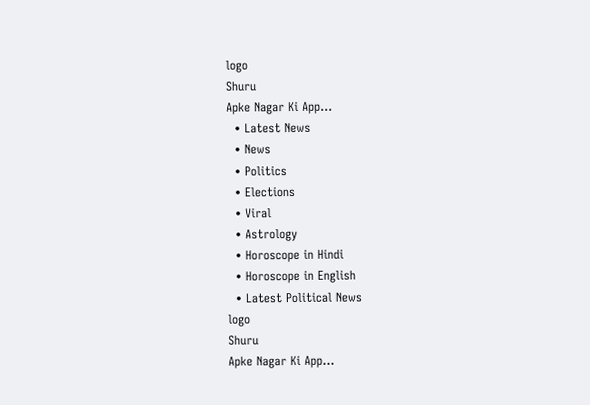logo
Shuru
Apke Nagar Ki App…
  • Latest News
  • News
  • Politics
  • Elections
  • Viral
  • Astrology
  • Horoscope in Hindi
  • Horoscope in English
  • Latest Political News
logo
Shuru
Apke Nagar Ki App…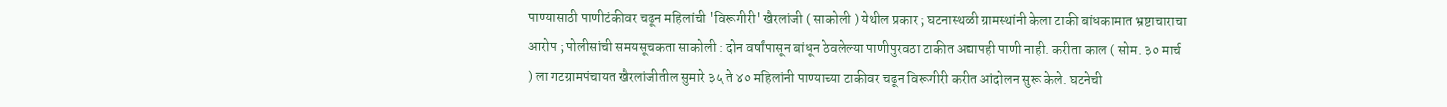पाण्यासाठी पाणीटंकीवर चढून महिलांची 'विरूगीरी' खैरलांजी ( साकोली ) येथील प्रकार ; घटनास्थळी ग्रामस्थांनी केला टाकी बांधकामात भ्रष्टाचाराचा आरोप ; पोलीसांची समयसूचकता साकोली : दोन वर्षांपासून बांधून ठेवलेल्या पाणीपुरवठा टाकीत अद्यापही पाणी नाही. करीता काल ( सोम. ३० मार्च ) ला गटग्रामपंचायत खैरलांजीतील सुमारे ३५ ते ४० महिलांनी पाण्याच्या टाकीवर चढून विरूगीरी करीत आंदोलन सुरू केले. घटनेची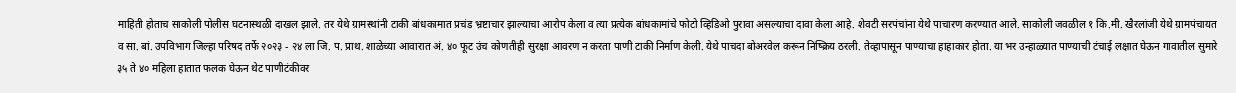माहिती होताच साकोली पोलीस घटनास्थळी दाखल झाले. तर येथे ग्रामस्थांनी टाकी बांधकामात प्रचंड भ्रष्टाचार झाल्याचा आरोप केला व त्या प्रत्येक बांधकामांचे फोटो व्हिडिओ पुरावा असल्याचा दावा केला आहे. शेवटी सरपंचांना येथे पाचारण करण्यात आले. साकोली जवळील १ कि.मी. खैरलांजी येथे ग्रामपंचायत व सा. बां. उपविभाग जिल्हा परिषद तर्फे २०२३ - २४ ला जि. प. प्राथ. शाळेच्या आवारात अं. ४० फूट उंच कोणतीही सुरक्षा आवरण न करता पाणी टाकी निर्माण केली. येथे पाचदा बोअरवेल करून निष्क्रिय ठरली. तेव्हापासून पाण्याचा हाहाकार होता. या भर उन्हाळ्यात पाण्याची टंचाई लक्षात घेऊन गावातील सुमारे ३५ ते ४० महिला हातात फलक घेऊन थेट पाणीटंकीवर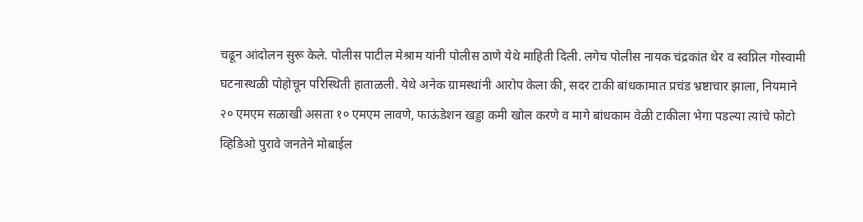चढून आंदोलन सुरू केले. पोलीस पाटील मेश्राम यांनी पोलीस ठाणे येथे माहिती दिली. लगेच पोलीस नायक चंद्रकांत थेर व स्वप्निल गोस्वामी घटनास्थळी पोहोचून परिस्थिती हाताळली. येथे अनेक ग्रामस्थांनी आरोप केला की, सदर टाकी बांधकामात प्रचंड भ्रष्टाचार झाला, नियमाने २० एमएम सळाखी असता १० एमएम लावणे, फाऊंडेशन खड्डा कमी खोल करणे व मागे बांधकाम वेळी टाकीला भेगा पडल्या त्यांचे फोटो व्हिडिओ पुरावे जनतेने मोबाईल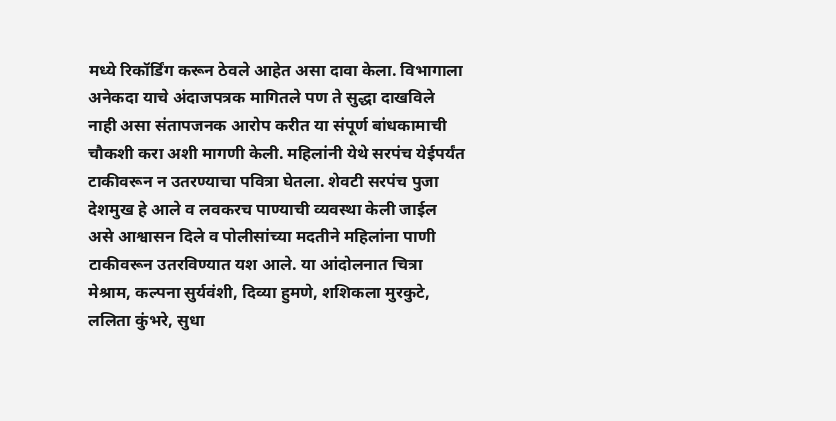मध्ये रिकॉर्डिंग करून ठेवले आहेत असा दावा केला. विभागाला अनेकदा याचे अंदाजपत्रक मागितले पण ते सुद्धा दाखविले नाही असा संतापजनक आरोप करीत या संपूर्ण बांधकामाची चौकशी करा अशी मागणी केली. महिलांनी येथे सरपंच येईपर्यंत टाकीवरून न उतरण्याचा पवित्रा घेतला. शेवटी सरपंच पुजा देशमुख हे आले व लवकरच पाण्याची व्यवस्था केली जाईल असे आश्वासन दिले व पोलीसांच्या मदतीने महिलांना पाणी टाकीवरून उतरविण्यात यश आले. या आंदोलनात चित्रा मेश्राम, कल्पना सुर्यवंशी, दिव्या हुमणे, शशिकला मुरकुटे, ललिता कुंभरे, सुधा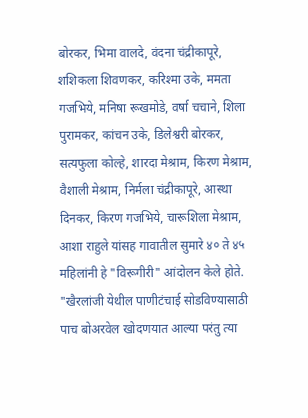बोरकर, भिमा वालदे, वंदना चंद्रीकापूरे, शशिकला शिवणकर, करिश्मा उके, ममता गजभिये, मनिषा रूखमोडे, वर्षा चचाने, शिला पुरामकर, कांचन उके, डिलेश्वरी बोरकर, सत्यफुला कोल्हे, शारदा मेश्राम, किरण मेश्राम, वैशाली मेश्राम, निर्मला चंद्रीकापूरे, आस्था दिनकर, किरण गजभिये, चारूशिला मेश्राम, आशा राहुले यांसह गावातील सुमारे ४० ते ४५ महिलांनी हे "विरूगीरी" आंदोलन केले होते. "खैरलांजी येथील पाणीटंचाई सोडविण्यासाठी पाच बोअरवेल खोदणयात आल्या परंतु त्या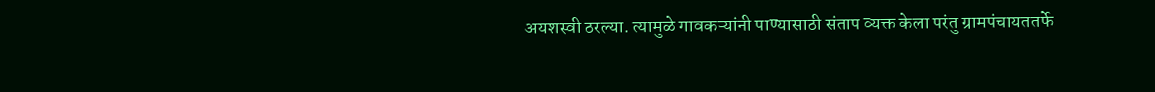अयशस्वी ठरल्या. त्यामुळे गावकऱ्यांनी पाण्यासाठी संताप व्यक्त केला परंतु ग्रामपंचायततर्फे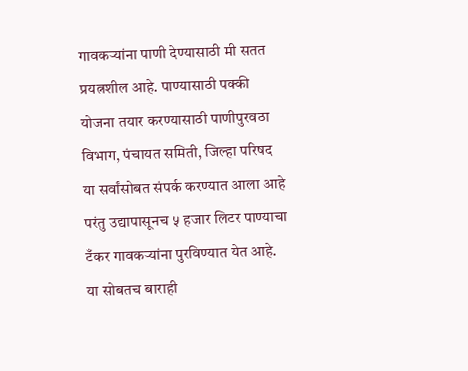गावकऱ्यांना पाणी देण्यासाठी मी सतत प्रयत्नशील आहे. पाण्यासाठी पक्की योजना तयार करण्यासाठी पाणीपुरवठा विभाग, पंचायत समिती, जिल्हा परिषद या सर्वांसोबत संपर्क करण्यात आला आहे परंतु उद्यापासूनच ५ हजार लिटर पाण्याचा टँकर गावकऱ्यांना पुरविण्यात येत आहे. या सोबतच बाराही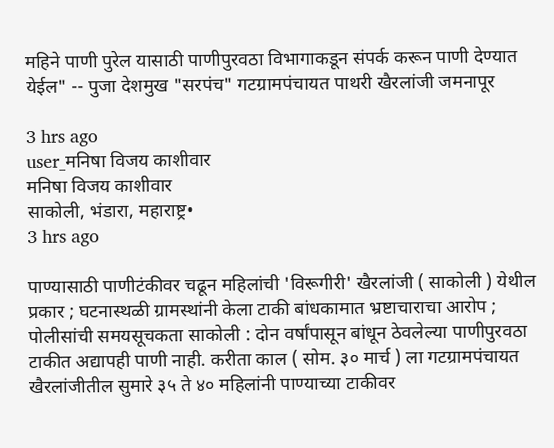महिने पाणी पुरेल यासाठी पाणीपुरवठा विभागाकडून संपर्क करून पाणी देण्यात येईल" -- पुजा देशमुख "सरपंच" गटग्रामपंचायत पाथरी खैरलांजी जमनापूर

3 hrs ago
user_मनिषा विजय काशीवार
मनिषा विजय काशीवार
साकोली, भंडारा, महाराष्ट्र•
3 hrs ago

पाण्यासाठी पाणीटंकीवर चढून महिलांची 'विरूगीरी' खैरलांजी ( साकोली ) येथील प्रकार ; घटनास्थळी ग्रामस्थांनी केला टाकी बांधकामात भ्रष्टाचाराचा आरोप ; पोलीसांची समयसूचकता साकोली : दोन वर्षांपासून बांधून ठेवलेल्या पाणीपुरवठा टाकीत अद्यापही पाणी नाही. करीता काल ( सोम. ३० मार्च ) ला गटग्रामपंचायत खैरलांजीतील सुमारे ३५ ते ४० महिलांनी पाण्याच्या टाकीवर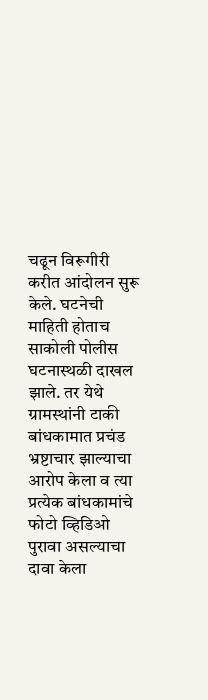चढून विरूगीरी करीत आंदोलन सुरू केले. घटनेची माहिती होताच साकोली पोलीस घटनास्थळी दाखल झाले. तर येथे ग्रामस्थांनी टाकी बांधकामात प्रचंड भ्रष्टाचार झाल्याचा आरोप केला व त्या प्रत्येक बांधकामांचे फोटो व्हिडिओ पुरावा असल्याचा दावा केला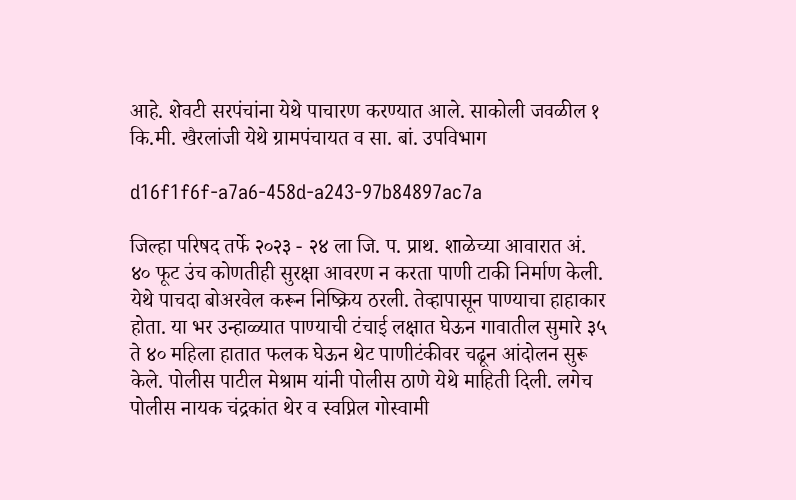आहे. शेवटी सरपंचांना येथे पाचारण करण्यात आले. साकोली जवळील १ कि.मी. खैरलांजी येथे ग्रामपंचायत व सा. बां. उपविभाग

d16f1f6f-a7a6-458d-a243-97b84897ac7a

जिल्हा परिषद तर्फे २०२३ - २४ ला जि. प. प्राथ. शाळेच्या आवारात अं. ४० फूट उंच कोणतीही सुरक्षा आवरण न करता पाणी टाकी निर्माण केली. येथे पाचदा बोअरवेल करून निष्क्रिय ठरली. तेव्हापासून पाण्याचा हाहाकार होता. या भर उन्हाळ्यात पाण्याची टंचाई लक्षात घेऊन गावातील सुमारे ३५ ते ४० महिला हातात फलक घेऊन थेट पाणीटंकीवर चढून आंदोलन सुरू केले. पोलीस पाटील मेश्राम यांनी पोलीस ठाणे येथे माहिती दिली. लगेच पोलीस नायक चंद्रकांत थेर व स्वप्निल गोस्वामी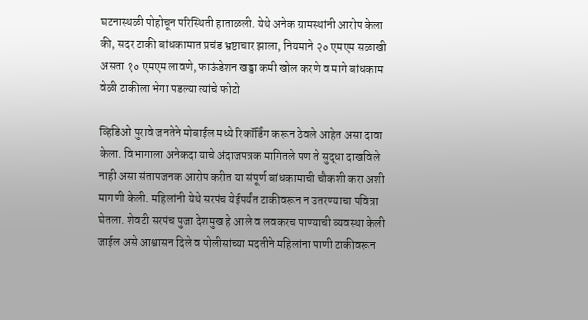घटनास्थळी पोहोचून परिस्थिती हाताळली. येथे अनेक ग्रामस्थांनी आरोप केला की, सदर टाकी बांधकामात प्रचंड भ्रष्टाचार झाला, नियमाने २० एमएम सळाखी असता १० एमएम लावणे, फाऊंडेशन खड्डा कमी खोल करणे व मागे बांधकाम वेळी टाकीला भेगा पडल्या त्यांचे फोटो

व्हिडिओ पुरावे जनतेने मोबाईल मध्ये रिकॉर्डिंग करून ठेवले आहेत असा दावा केला. विभागाला अनेकदा याचे अंदाजपत्रक मागितले पण ते सुद्धा दाखविले नाही असा संतापजनक आरोप करीत या संपूर्ण बांधकामाची चौकशी करा अशी मागणी केली. महिलांनी येथे सरपंच येईपर्यंत टाकीवरून न उतरण्याचा पवित्रा घेतला. शेवटी सरपंच पुजा देशमुख हे आले व लवकरच पाण्याची व्यवस्था केली जाईल असे आश्वासन दिले व पोलीसांच्या मदतीने महिलांना पाणी टाकीवरून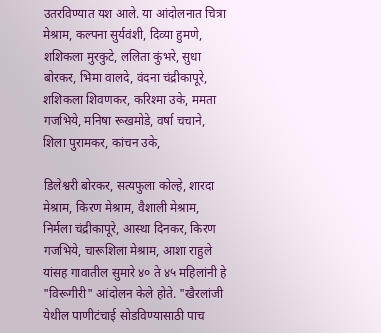उतरविण्यात यश आले. या आंदोलनात चित्रा मेश्राम, कल्पना सुर्यवंशी, दिव्या हुमणे, शशिकला मुरकुटे, ललिता कुंभरे, सुधा बोरकर, भिमा वालदे, वंदना चंद्रीकापूरे, शशिकला शिवणकर, करिश्मा उके, ममता गजभिये, मनिषा रूखमोडे, वर्षा चचाने, शिला पुरामकर, कांचन उके,

डिलेश्वरी बोरकर, सत्यफुला कोल्हे, शारदा मेश्राम, किरण मेश्राम, वैशाली मेश्राम, निर्मला चंद्रीकापूरे, आस्था दिनकर, किरण गजभिये, चारूशिला मेश्राम, आशा राहुले यांसह गावातील सुमारे ४० ते ४५ महिलांनी हे "विरूगीरी" आंदोलन केले होते. "खैरलांजी येथील पाणीटंचाई सोडविण्यासाठी पाच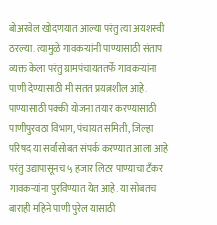बोअरवेल खोदणयात आल्या परंतु त्या अयशस्वी ठरल्या. त्यामुळे गावकऱ्यांनी पाण्यासाठी संताप व्यक्त केला परंतु ग्रामपंचायततर्फे गावकऱ्यांना पाणी देण्यासाठी मी सतत प्रयत्नशील आहे. पाण्यासाठी पक्की योजना तयार करण्यासाठी पाणीपुरवठा विभाग, पंचायत समिती, जिल्हा परिषद या सर्वांसोबत संपर्क करण्यात आला आहे परंतु उद्यापासूनच ५ हजार लिटर पाण्याचा टँकर गावकऱ्यांना पुरविण्यात येत आहे. या सोबतच बाराही महिने पाणी पुरेल यासाठी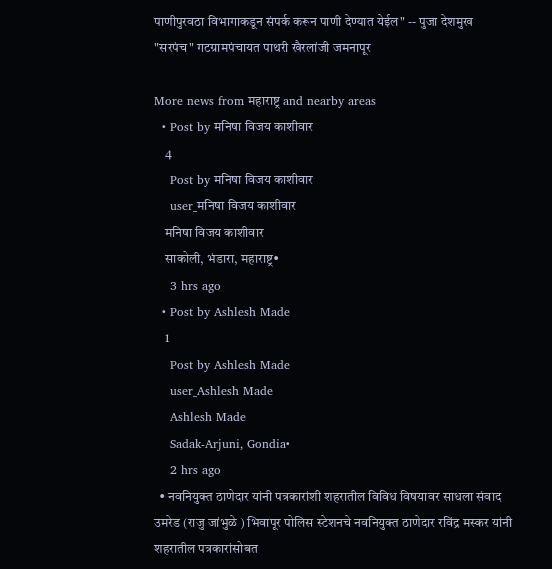पाणीपुरवठा विभागाकडून संपर्क करून पाणी देण्यात येईल" -- पुजा देशमुख "सरपंच" गटग्रामपंचायत पाथरी खैरलांजी जमनापूर

More news from महाराष्ट्र and nearby areas
  • Post by मनिषा विजय काशीवार
    4
    Post by मनिषा विजय काशीवार
    user_मनिषा विजय काशीवार
    मनिषा विजय काशीवार
    साकोली, भंडारा, महाराष्ट्र•
    3 hrs ago
  • Post by Ashlesh Made
    1
    Post by Ashlesh Made
    user_Ashlesh Made
    Ashlesh Made
    Sadak-Arjuni, Gondia•
    2 hrs ago
  • नवनियुक्त ठाणेदार यांनी पत्रकारांशी शहरातील विविध विषयावर साधला संवाद उमरेड (राजु जांभुळे ) भिवापूर पोलिस स्टेशनचे नवनियुक्त ठाणेदार रविंद्र मस्कर यांनी शहरातील पत्रकारांसोबत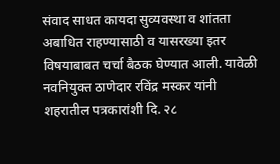संवाद साधत कायदा सुव्यवस्था व शांतता अबाधित राहण्यासाठी व यासरख्या इतर विषयाबाबत चर्चा बैठक घेण्यात आली. यावेळी नवनियुक्त ठाणेदार रविंद्र मस्कर यांनी शहरातील पत्रकारांशी दि. २८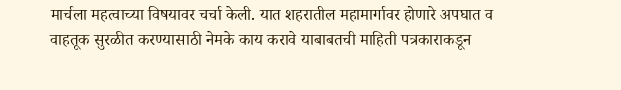मार्चला महत्वाच्या विषयावर चर्चा केली. यात शहरातील महामार्गावर होणारे अपघात व वाहतूक सुरळीत करण्यासाठी नेमके काय करावे याबाबतची माहिती पत्रकाराकडून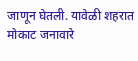जाणून घेतली. यावेळी शहरात मोकाट जनावारे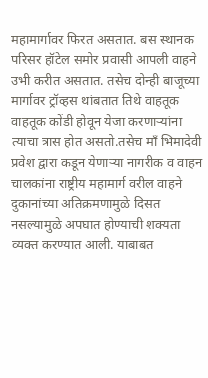महामार्गावर फिरत असतात. बस स्थानक परिसर हॉटेल समोर प्रवासी आपली वाहने उभी करीत असतात. तसेच दोन्ही बाजूच्या मार्गावर ट्रॉव्हस थांबतात तिथे वाहतूक वाहतूक कोंडी होवून येजा करणाऱ्यांना त्याचा त्रास होत असतो.तसेच माँ भिमादेवी प्रवेश द्वारा कडून येणाऱ्या नागरीक व वाहन चालकांना राष्ट्रीय महामार्ग वरील वाहने दुकानांच्या अतिक्रमणामुळे दिसत नसल्यामुळे अपघात होण्याची शक्यता व्यक्त करण्यात आली. याबाबत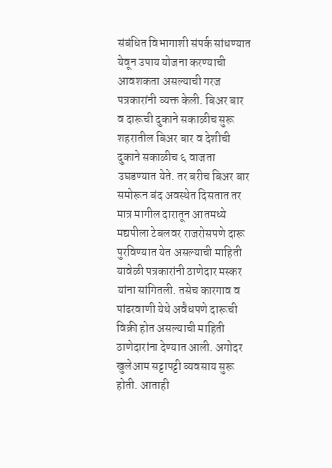संबंधित विभागाशी संपर्क सांधण्यात येवून उपाय योजना करण्याची आवशकता असल्याची गरज पत्रकारांनी व्यक्त केली. बिअर बार व दारूची दुकाने सकाळीच सुरू शहरातील बिअर बार व देशीची दुकाने सकाळीच ६ वाजता उघडण्यात येते. तर बरीच बिअर बार समोरून बंद अवस्थेत दिसतात तर मात्र मागील दारातून आतमध्ये मद्यपीला टेबलवर राजरोसपणे दारू पुरविण्यात येत असल्याची माहिती यावेळी पत्रकारांनी ठाणेदार मस्कर यांना सांगितली. तसेच कारगाव व पांढरवाणी येथे अवैधपणे दारूची विक्री होत असल्याची माहिती ठाणेदारांना देण्यात आली. अगोदर खुलेआम सट्टापट्टी व्यवसाय सुरू होती. आताही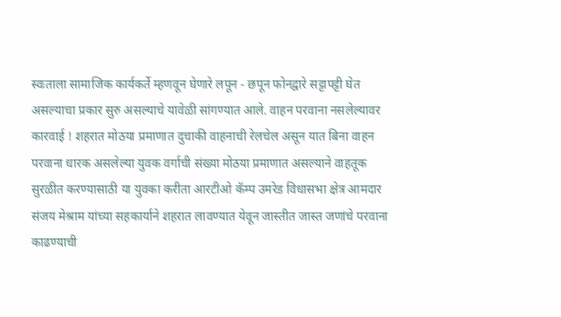स्वःताला सामाजिक कार्यकर्ते म्हणवून घेणारे लपून - छपून फोनद्वारे सट्टापट्टी घेत असल्याचा प्रकार सुरु असल्याचे यावेळी सांगण्यात आले. वाहन परवाना नसलेल्यावर कारवाई ! शहरात मोठया प्रमाणात दुचाकी वाहनाची रेलचेल असून यात बिना वाहन परवाना धारक असलेल्या युवक वर्गाची संख्या मोठया प्रमाणात असल्याने वाहतूक सुरळीत करण्यासाठी या युवका करीता आरटीओ कॅम्प उमरेड विधासभा क्षेत्र आमदार संजय मेश्राम यांच्या सहकार्याने शहरात लावण्यात येवून जास्तीत जास्त जणांचे परवाना काढण्याची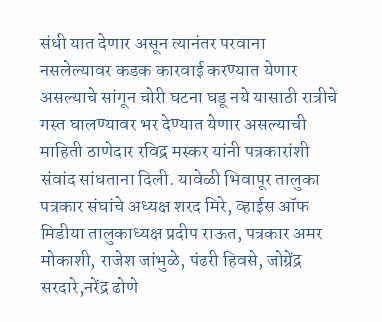संधी यात देणार असून त्यानंतर परवाना नसलेल्यावर कडक कारवाई करण्यात येणार असल्याचे सांगून चोरी घटना घडू नये यासाठी रात्रीचे गस्त घालण्यावर भर देण्यात येणार असल्याची माहिती ठाणेदार रविद्र मस्कर यांनी पत्रकारांशी संवांद सांधताना दिली. यावेळी भिवापूर तालुका पत्रकार संघांचे अध्यक्ष शरद मिरे, व्हाईस ऑफ मिडीया तालुकाध्यक्ष प्रदीप राऊत, पत्रकार अमर मोकाशी, राजेश जांभुळे, पंढरी हिवसे, जोग्रेंद्र सरदारे,नरेंद्र ढोणे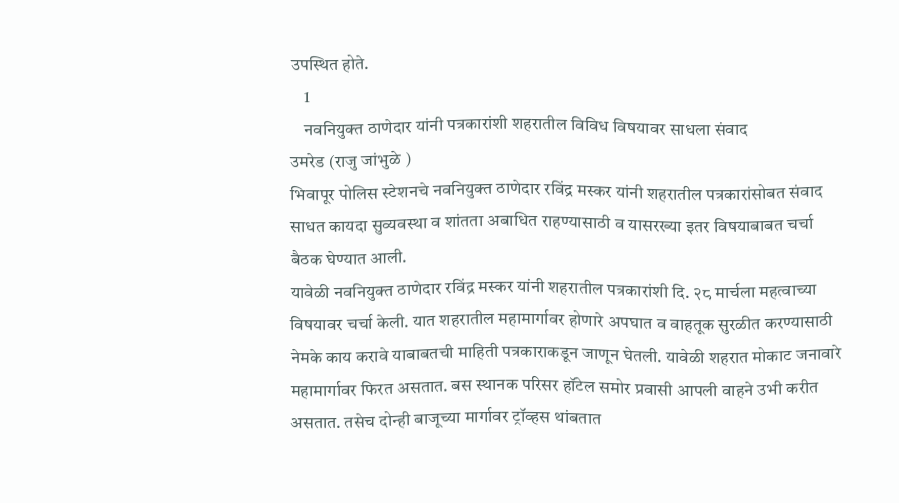उपस्थित होते.
    1
    नवनियुक्त ठाणेदार यांनी पत्रकारांशी शहरातील विविध विषयावर साधला संवाद
उमरेड (राजु जांभुळे )
भिवापूर पोलिस स्टेशनचे नवनियुक्त ठाणेदार रविंद्र मस्कर यांनी शहरातील पत्रकारांसोबत संवाद साधत कायदा सुव्यवस्था व शांतता अबाधित राहण्यासाठी व यासरख्या इतर विषयाबाबत चर्चा बैठक घेण्यात आली.
यावेळी नवनियुक्त ठाणेदार रविंद्र मस्कर यांनी शहरातील पत्रकारांशी दि. २८ मार्चला महत्वाच्या विषयावर चर्चा केली. यात शहरातील महामार्गावर होणारे अपघात व वाहतूक सुरळीत करण्यासाठी नेमके काय करावे याबाबतची माहिती पत्रकाराकडून जाणून घेतली. यावेळी शहरात मोकाट जनावारे महामार्गावर फिरत असतात. बस स्थानक परिसर हॉटेल समोर प्रवासी आपली वाहने उभी करीत असतात. तसेच दोन्ही बाजूच्या मार्गावर ट्रॉव्हस थांबतात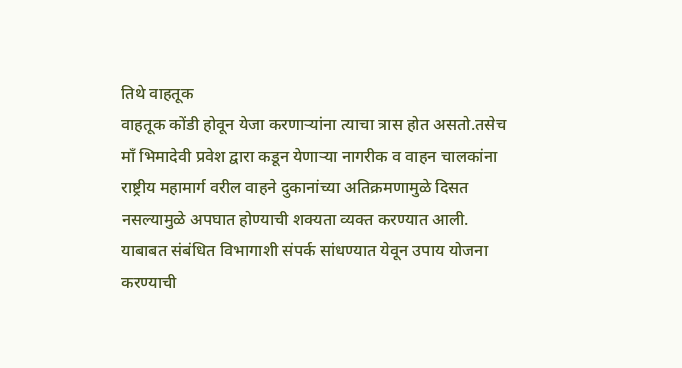तिथे वाहतूक
वाहतूक कोंडी होवून येजा करणाऱ्यांना त्याचा त्रास होत असतो.तसेच माँ भिमादेवी प्रवेश द्वारा कडून येणाऱ्या नागरीक व वाहन चालकांना राष्ट्रीय महामार्ग वरील वाहने दुकानांच्या अतिक्रमणामुळे दिसत नसल्यामुळे अपघात होण्याची शक्यता व्यक्त करण्यात आली. याबाबत संबंधित विभागाशी संपर्क सांधण्यात येवून उपाय योजना करण्याची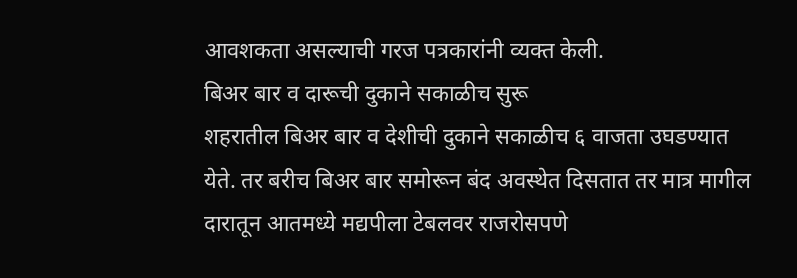आवशकता असल्याची गरज पत्रकारांनी व्यक्त केली.
बिअर बार व दारूची दुकाने सकाळीच सुरू
शहरातील बिअर बार व देशीची दुकाने सकाळीच ६ वाजता उघडण्यात येते. तर बरीच बिअर बार समोरून बंद अवस्थेत दिसतात तर मात्र मागील दारातून आतमध्ये मद्यपीला टेबलवर राजरोसपणे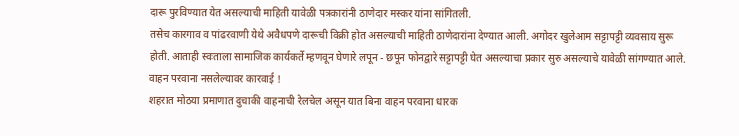दारू पुरविण्यात येत असल्याची माहिती यावेळी पत्रकारांनी ठाणेदार मस्कर यांना सांगितली.
तसेच कारगाव व पांढरवाणी येथे अवैधपणे दारूची विक्री होत असल्याची माहिती ठाणेदारांना देण्यात आली. अगोदर खुलेआम सट्टापट्टी व्यवसाय सुरू होती. आताही स्वःताला सामाजिक कार्यकर्ते म्हणवून घेणारे लपून - छपून फोनद्वारे सट्टापट्टी घेत असल्याचा प्रकार सुरु असल्याचे यावेळी सांगण्यात आले.
वाहन परवाना नसलेल्यावर कारवाई !
शहरात मोठया प्रमाणात दुचाकी वाहनाची रेलचेल असून यात बिना वाहन परवाना धारक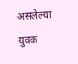असलेल्या युवक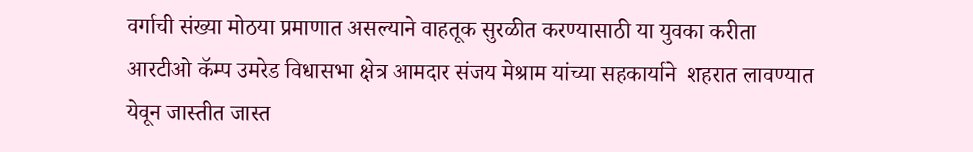वर्गाची संख्या मोठया प्रमाणात असल्याने वाहतूक सुरळीत करण्यासाठी या युवका करीता आरटीओ कॅम्प उमरेड विधासभा क्षेत्र आमदार संजय मेश्राम यांच्या सहकार्याने  शहरात लावण्यात येवून जास्तीत जास्त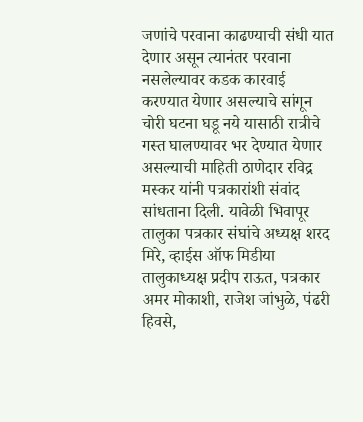जणांचे परवाना काढण्याची संधी यात देणार असून त्यानंतर परवाना नसलेल्यावर कडक कारवाई करण्यात येणार असल्याचे सांगून चोरी घटना घडू नये यासाठी रात्रीचे गस्त घालण्यावर भर देण्यात येणार असल्याची माहिती ठाणेदार रविद्र मस्कर यांनी पत्रकारांशी संवांद सांधताना दिली. यावेळी भिवापूर तालुका पत्रकार संघांचे अध्यक्ष शरद मिरे, व्हाईस ऑफ मिडीया तालुकाध्यक्ष प्रदीप राऊत, पत्रकार अमर मोकाशी, राजेश जांभुळे, पंढरी हिवसे,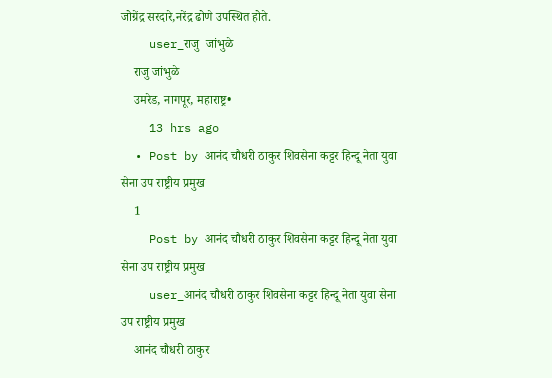जोग्रेंद्र सरदारे,नरेंद्र ढोणे उपस्थित होते.
    user_राजु  जांभुळे
    राजु जांभुळे
    उमरेड, नागपूर, महाराष्ट्र•
    13 hrs ago
  • Post by आनंद चौधरी ठाकुर शिवसेना कट्टर हिन्दू नेता युवा सेना उप राष्ट्रीय प्रमुख
    1
    Post by आनंद चौधरी ठाकुर शिवसेना कट्टर हिन्दू नेता युवा सेना उप राष्ट्रीय प्रमुख
    user_आनंद चौधरी ठाकुर शिवसेना कट्टर हिन्दू नेता युवा सेना उप राष्ट्रीय प्रमुख
    आनंद चौधरी ठाकुर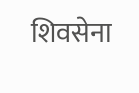शिवसेना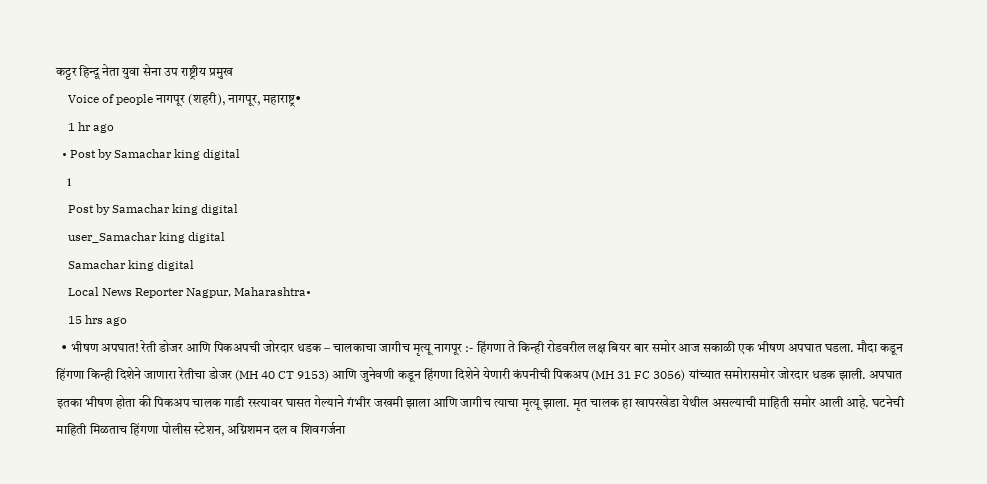कट्टर हिन्दू नेता युवा सेना उप राष्ट्रीय प्रमुख
    Voice of people नागपूर (शहरी), नागपूर, महाराष्ट्र•
    1 hr ago
  • Post by Samachar king digital
    1
    Post by Samachar king digital
    user_Samachar king digital
    Samachar king digital
    Local News Reporter Nagpur, Maharashtra•
    15 hrs ago
  • भीषण अपघात! रेती डोजर आणि पिकअपची जोरदार धडक – चालकाचा जागीच मृत्यू नागपूर :- हिंगणा ते किन्ही रोडवरील लक्ष बियर बार समोर आज सकाळी एक भीषण अपघात घडला. मौदा कडून हिंगणा किन्ही दिशेने जाणारा रेतीचा डोजर (MH 40 CT 9153) आणि जुनेवणी कडून हिंगणा दिशेने येणारी कंपनीची पिकअप (MH 31 FC 3056) यांच्यात समोरासमोर जोरदार धडक झाली. अपघात इतका भीषण होता की पिकअप चालक गाडी रस्त्यावर घासत गेल्याने गंभीर जखमी झाला आणि जागीच त्याचा मृत्यू झाला. मृत चालक हा खापरखेडा येथील असल्याची माहिती समोर आली आहे. घटनेची माहिती मिळताच हिंगणा पोलीस स्टेशन, अग्निशमन दल व शिवगर्जना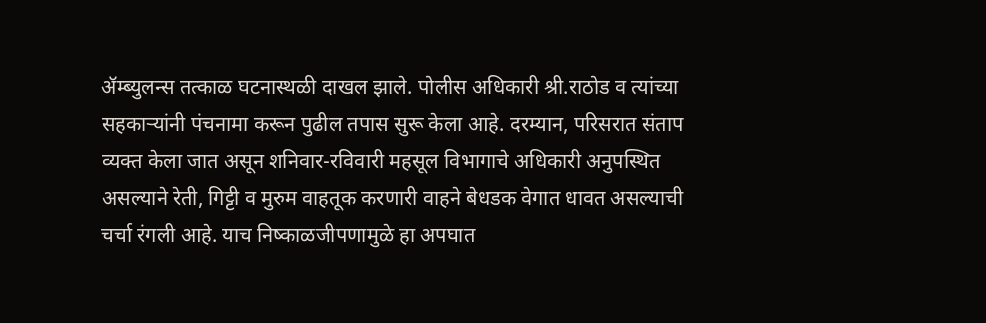ॲम्ब्युलन्स तत्काळ घटनास्थळी दाखल झाले. पोलीस अधिकारी श्री.राठोड व त्यांच्या सहकाऱ्यांनी पंचनामा करून पुढील तपास सुरू केला आहे. दरम्यान, परिसरात संताप व्यक्त केला जात असून शनिवार-रविवारी महसूल विभागाचे अधिकारी अनुपस्थित असल्याने रेती, गिट्टी व मुरुम वाहतूक करणारी वाहने बेधडक वेगात धावत असल्याची चर्चा रंगली आहे. याच निष्काळजीपणामुळे हा अपघात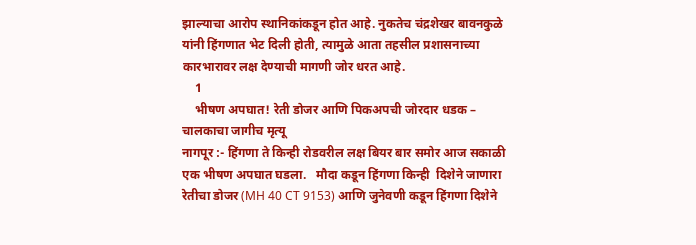झाल्याचा आरोप स्थानिकांकडून होत आहे. नुकतेच चंद्रशेखर बावनकुळे यांनी हिंगणात भेट दिली होती, त्यामुळे आता तहसील प्रशासनाच्या कारभारावर लक्ष देण्याची मागणी जोर धरत आहे.
    1
    भीषण अपघात! रेती डोजर आणि पिकअपची जोरदार धडक – चालकाचा जागीच मृत्यू
नागपूर :- हिंगणा ते किन्ही रोडवरील लक्ष बियर बार समोर आज सकाळी एक भीषण अपघात घडला.   मौदा कडून हिंगणा किन्ही  दिशेने जाणारा रेतीचा डोजर (MH 40 CT 9153) आणि जुनेवणी कडून हिंगणा दिशेने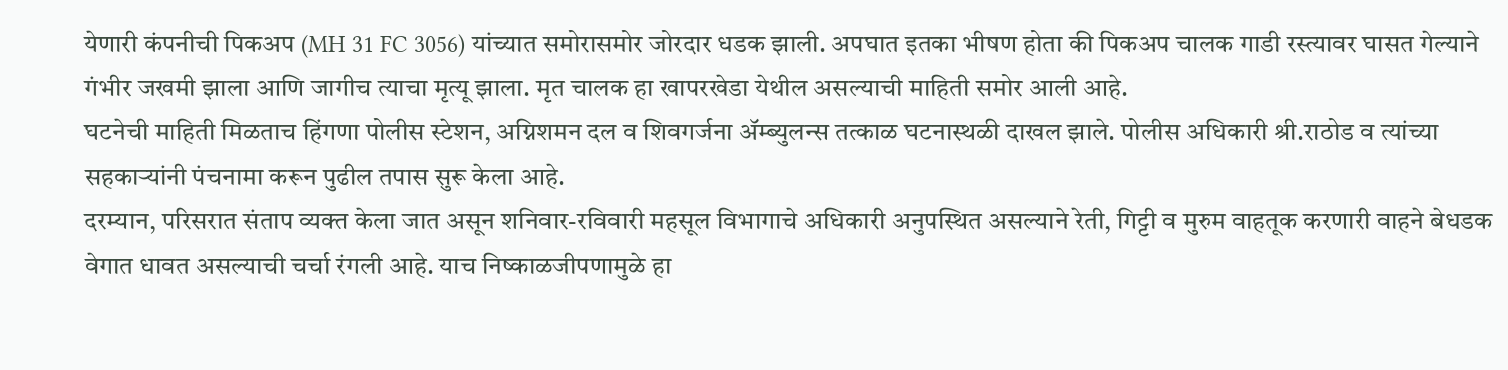येणारी कंपनीची पिकअप (MH 31 FC 3056) यांच्यात समोरासमोर जोरदार धडक झाली. अपघात इतका भीषण होता की पिकअप चालक गाडी रस्त्यावर घासत गेल्याने गंभीर जखमी झाला आणि जागीच त्याचा मृत्यू झाला. मृत चालक हा खापरखेडा येथील असल्याची माहिती समोर आली आहे.
घटनेची माहिती मिळताच हिंगणा पोलीस स्टेशन, अग्निशमन दल व शिवगर्जना ॲम्ब्युलन्स तत्काळ घटनास्थळी दाखल झाले. पोलीस अधिकारी श्री.राठोड व त्यांच्या सहकाऱ्यांनी पंचनामा करून पुढील तपास सुरू केला आहे.
दरम्यान, परिसरात संताप व्यक्त केला जात असून शनिवार-रविवारी महसूल विभागाचे अधिकारी अनुपस्थित असल्याने रेती, गिट्टी व मुरुम वाहतूक करणारी वाहने बेधडक वेगात धावत असल्याची चर्चा रंगली आहे. याच निष्काळजीपणामुळे हा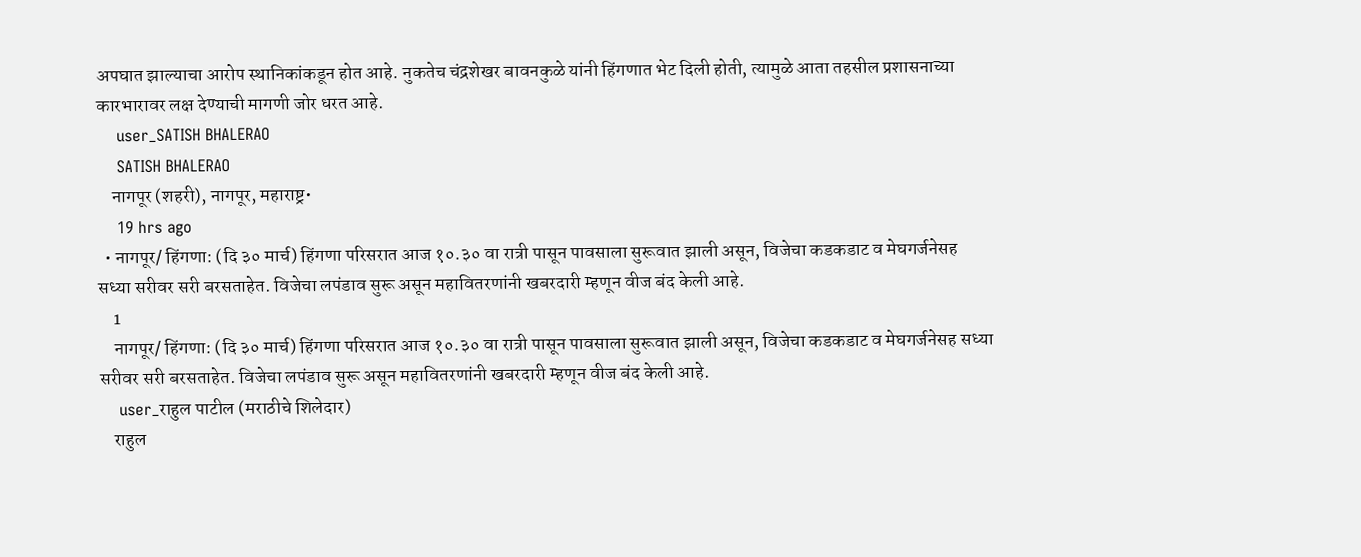अपघात झाल्याचा आरोप स्थानिकांकडून होत आहे. नुकतेच चंद्रशेखर बावनकुळे यांनी हिंगणात भेट दिली होती, त्यामुळे आता तहसील प्रशासनाच्या कारभारावर लक्ष देण्याची मागणी जोर धरत आहे.
    user_SATISH BHALERAO
    SATISH BHALERAO
    नागपूर (शहरी), नागपूर, महाराष्ट्र•
    19 hrs ago
  • नागपूर/ हिंगणा: (दि ३० मार्च) हिंगणा परिसरात आज १०.३० वा रात्री पासून पावसाला सुरूवात झाली असून, विजेचा कडकडाट व मेघगर्जनेसह सध्या सरीवर सरी बरसताहेत. विजेचा लपंडाव सुरू असून महावितरणांनी खबरदारी म्हणून वीज बंद केली आहे.
    1
    नागपूर/ हिंगणा: (दि ३० मार्च) हिंगणा परिसरात आज १०.३० वा रात्री पासून पावसाला सुरूवात झाली असून, विजेचा कडकडाट व मेघगर्जनेसह सध्या सरीवर सरी बरसताहेत. विजेचा लपंडाव सुरू असून महावितरणांनी खबरदारी म्हणून वीज बंद केली आहे.
    user_राहुल पाटील (मराठीचे शिलेदार)
    राहुल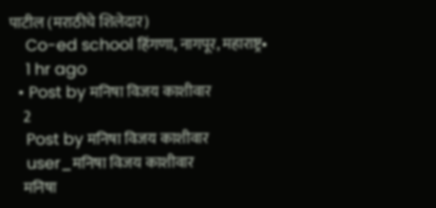पाटील (मराठीचे शिलेदार)
    Co-ed school हिंगणा, नागपूर, महाराष्ट्र•
    1 hr ago
  • Post by मनिषा विजय काशीवार
    2
    Post by मनिषा विजय काशीवार
    user_मनिषा विजय काशीवार
    मनिषा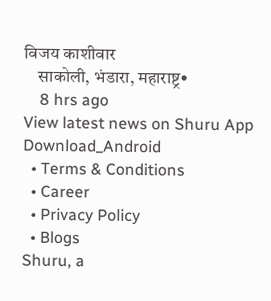विजय काशीवार
    साकोली, भंडारा, महाराष्ट्र•
    8 hrs ago
View latest news on Shuru App
Download_Android
  • Terms & Conditions
  • Career
  • Privacy Policy
  • Blogs
Shuru, a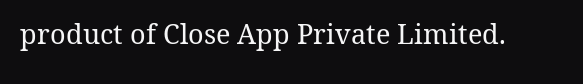product of Close App Private Limited.